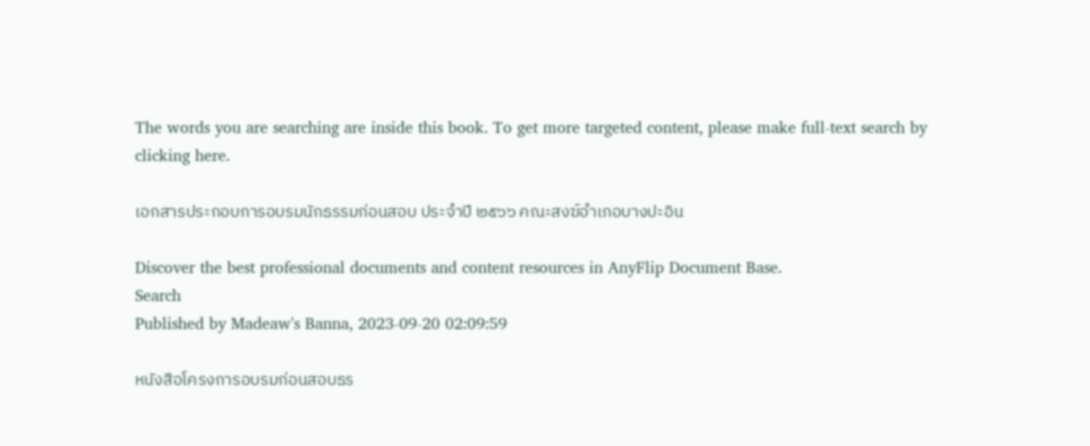The words you are searching are inside this book. To get more targeted content, please make full-text search by clicking here.

เอกสารประกอบการอบรมนักธรรมก่อนสอบ ประจำปี ๒๕๖๖ คณะสงฆ์อำเภอบางปะอิน

Discover the best professional documents and content resources in AnyFlip Document Base.
Search
Published by Madeaw's Banna, 2023-09-20 02:09:59

หนังสือโครงการอบรมก่อนสอบธร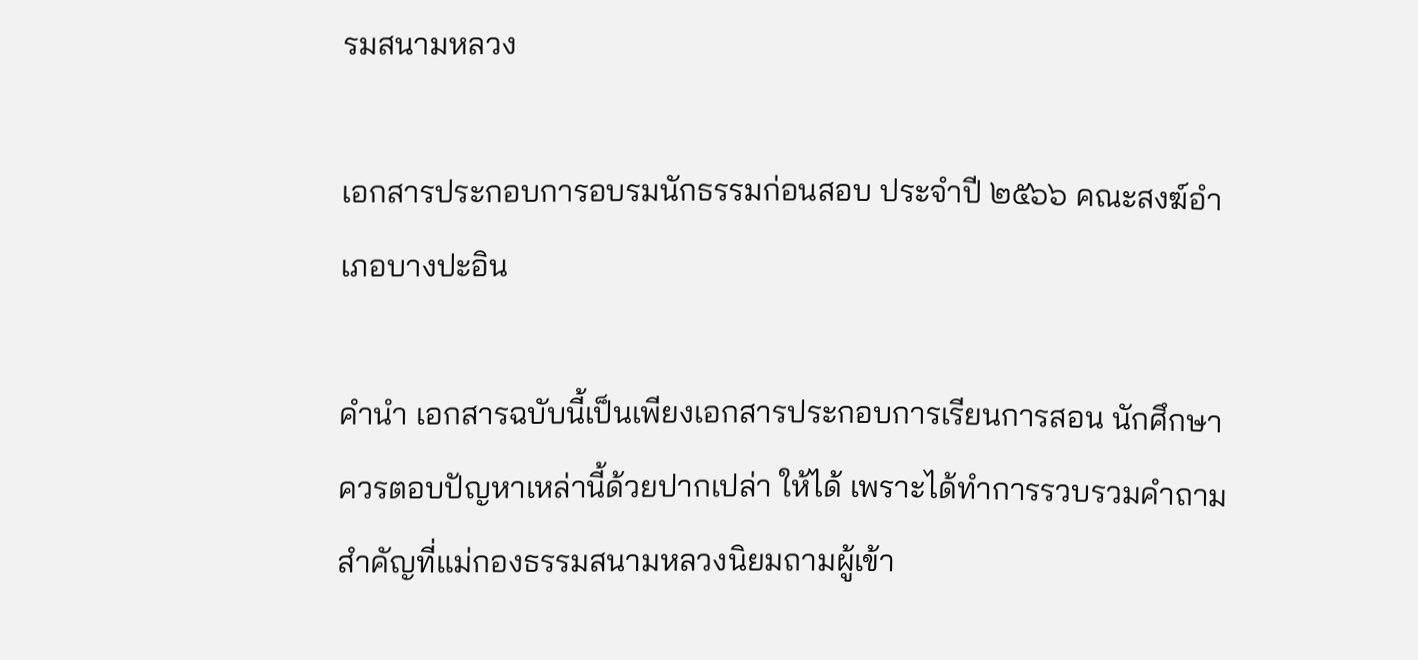รมสนามหลวง

เอกสารประกอบการอบรมนักธรรมก่อนสอบ ประจำปี ๒๕๖๖ คณะสงฆ์อำเภอบางปะอิน

คํานํา เอกสารฉบับนี้เป็นเพียงเอกสารประกอบการเรียนการสอน นักศึกษาควรตอบปัญหาเหล่านี้ด้วยปากเปล่า ให้ได้ เพราะได้ทําการรวบรวมคําถามสําคัญที่แม่กองธรรมสนามหลวงนิยมถามผู้เข้า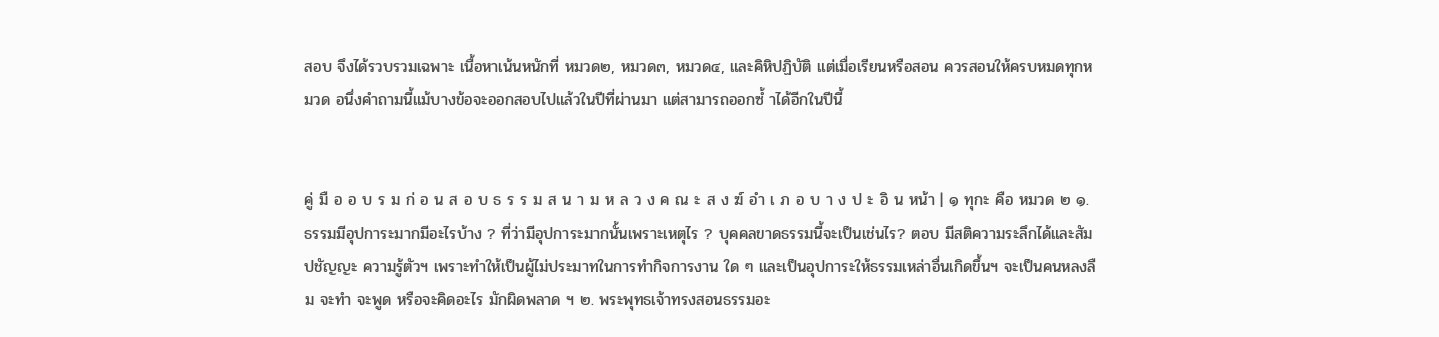สอบ จึงได้รวบรวมเฉพาะ เนื้อหาเน้นหนักที่ หมวด๒, หมวด๓, หมวด๔, และคิหิปฏิบัติ แต่เมื่อเรียนหรือสอน ควรสอนให้ครบหมดทุกหมวด อนึ่งคําถามนี้แม้บางข้อจะออกสอบไปแล้วในปีที่ผ่านมา แต่สามารถออกซํ้ าได้อีกในปีนี้


คู่ มื อ อ บ ร ม ก่ อ น ส อ บ ธ ร ร ม ส น า ม ห ล ว ง ค ณ ะ ส ง ฆ์ อํา เ ภ อ บ า ง ป ะ อิ น หน้า | ๑ ทุกะ คือ หมวด ๒ ๑. ธรรมมีอุปการะมากมีอะไรบ้าง ? ที่ว่ามีอุปการะมากนั้นเพราะเหตุไร ? บุคคลขาดธรรมนี้จะเป็นเช่นไร? ตอบ มีสติความระลึกได้และสัมปชัญญะ ความรู้ตัวฯ เพราะทําให้เป็นผู้ไม่ประมาทในการทํากิจการงาน ใด ๆ และเป็นอุปการะให้ธรรมเหล่าอื่นเกิดขึ้นฯ จะเป็นคนหลงลืม จะทํา จะพูด หรือจะคิดอะไร มักผิดพลาด ฯ ๒. พระพุทธเจ้าทรงสอนธรรมอะ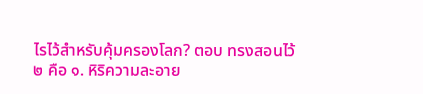ไรไว้สําหรับคุ้มครองโลก? ตอบ ทรงสอนไว้๒ คือ ๑. หิริความละอาย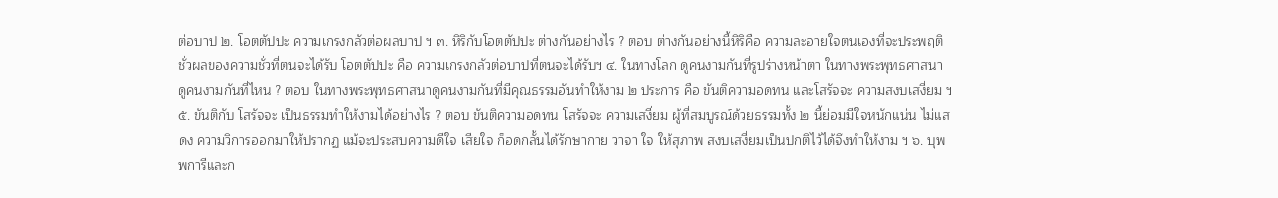ต่อบาป ๒. โอตตัปปะ ความเกรงกลัวต่อผลบาป ฯ ๓. หิริกับโอตตัปปะ ต่างกันอย่างไร ? ตอบ ต่างกันอย่างนี้หิริคือ ความละอายใจตนเองที่จะประพฤติชั่วผลของความชั่วที่ตนจะได้รับ โอตตัปปะ คือ ความเกรงกลัวต่อบาปที่ตนจะได้รับฯ ๔. ในทางโลก ดูคนงามกันที่รูปร่างหน้าตา ในทางพระพุทธศาสนา ดูคนงามกันที่ไหน ? ตอบ ในทางพระพุทธศาสนาดูคนงามกันที่มีคุณธรรมอันทําให้งาม ๒ ประการ คือ ขันติความอดทน และโสรัจจะ ความสงบเสงี่ยม ฯ ๕. ขันติกับ โสรัจจะ เป็นธรรมทําให้งามได้อย่างไร ? ตอบ ขันติความอดทน โสรัจจะ ความเสงี่ยม ผู้ที่สมบูรณ์ด้วยธรรมทั้ง ๒ นี้ย่อมมีใจหนักแน่น ไม่แสดง ความวิการออกมาให้ปรากฏ แม้จะประสบความดีใจ เสียใจ ก็อดกลั้นได้รักษากาย วาจา ใจ ให้สุภาพ สงบเสงี่ยมเป็นปกติไว้ได้จึงทําให้งาม ฯ ๖. บุพพการีและก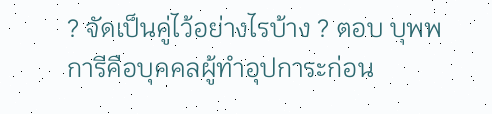? จัดเป็นคู่ไว้อย่างไรบ้าง ? ตอบ บุพพการีคือบุคคลผู้ทําอุปการะก่อน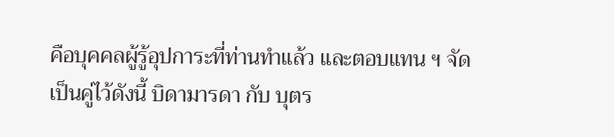คือบุคคลผู้รู้อุปการะที่ท่านทําแล้ว และตอบแทน ฯ จัดเป็นคู่ไว้ดังนี้ บิดามารดา กับ บุตร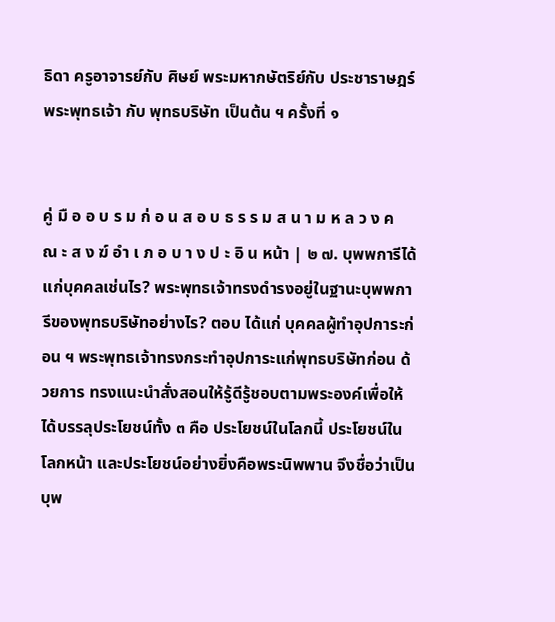ธิดา ครูอาจารย์กับ ศิษย์ พระมหากษัตริย์กับ ประชาราษฎร์ พระพุทธเจ้า กับ พุทธบริษัท เป็นต้น ฯ ครั้งที่ ๑


คู่ มื อ อ บ ร ม ก่ อ น ส อ บ ธ ร ร ม ส น า ม ห ล ว ง ค ณ ะ ส ง ฆ์ อํา เ ภ อ บ า ง ป ะ อิ น หน้า | ๒ ๗. บุพพการีได้แก่บุคคลเช่นไร? พระพุทธเจ้าทรงดํารงอยู่ในฐานะบุพพการีของพุทธบริษัทอย่างไร? ตอบ ได้แก่ บุคคลผู้ทําอุปการะก่อน ฯ พระพุทธเจ้าทรงกระทําอุปการะแก่พุทธบริษัทก่อน ด้วยการ ทรงแนะนําสั่งสอนให้รู้ดีรู้ชอบตามพระองค์เพื่อให้ได้บรรลุประโยชน์ทั้ง ๓ คือ ประโยชน์ในโลกนี้ ประโยชน์ในโลกหน้า และประโยชน์อย่างยิ่งคือพระนิพพาน จึงชื่อว่าเป็นบุพ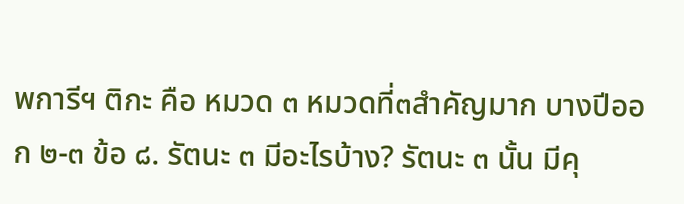พการีฯ ติกะ คือ หมวด ๓ หมวดที่๓สําคัญมาก บางปีออก ๒-๓ ข้อ ๘. รัตนะ ๓ มีอะไรบ้าง? รัตนะ ๓ นั้น มีคุ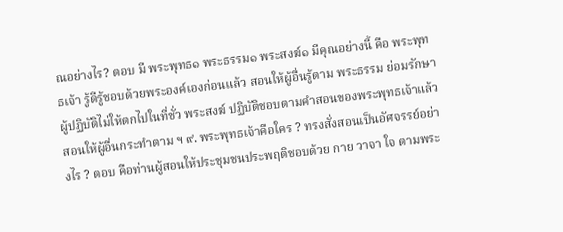ณอย่างไร? ตอบ มี พระพุทธ๑ พระธรรม๑ พระสงฆ์๑ มีคุณอย่างนี้ คือ พระพุทธเจ้า รู้ดีรู้ชอบด้วยพระองค์เองก่อนแล้ว สอนให้ผู้อื่นรู้ตาม พระธรรม ย่อมรักษาผู้ปฏิบัติไม่ให้ตกไปในที่ชั่ว พระสงฆ์ ปฏิบัติชอบตามคําสอนของพระพุทธเจ้าแล้ว สอนให้ผู้อื่นกระทําตาม ฯ ๙. พระพุทธเจ้าคือใคร ? ทรงสั่งสอนเป็นอัศจรรย์อย่างไร ? ตอบ คือท่านผู้สอนให้ประชุมชนประพฤติชอบด้วย กาย วาจา ใจ ตามพระ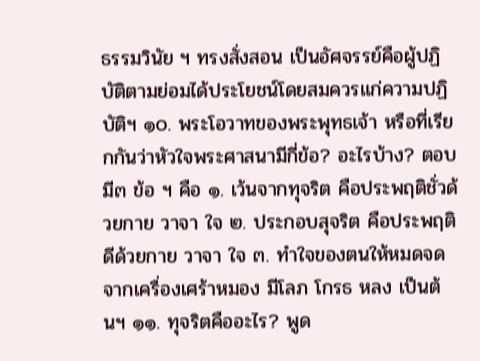ธรรมวินัย ฯ ทรงสั่งสอน เป็นอัศจรรย์คือผู้ปฏิบัติตามย่อมได้ประโยชน์โดยสมควรแก่ความปฏิบัติฯ ๑๐. พระโอวาทของพระพุทธเจ้า หรือที่เรียกกันว่าหัวใจพระศาสนามีกี่ข้อ? อะไรบ้าง? ตอบ มี๓ ข้อ ฯ คือ ๑. เว้นจากทุจริต คือประพฤติชั่วด้วยกาย วาจา ใจ ๒. ประกอบสุจริต คือประพฤติดีด้วยกาย วาจา ใจ ๓. ทําใจของตนให้หมดจดจากเครื่องเศร้าหมอง มีโลภ โกรธ หลง เป็นต้นฯ ๑๑. ทุจริตคืออะไร? พูด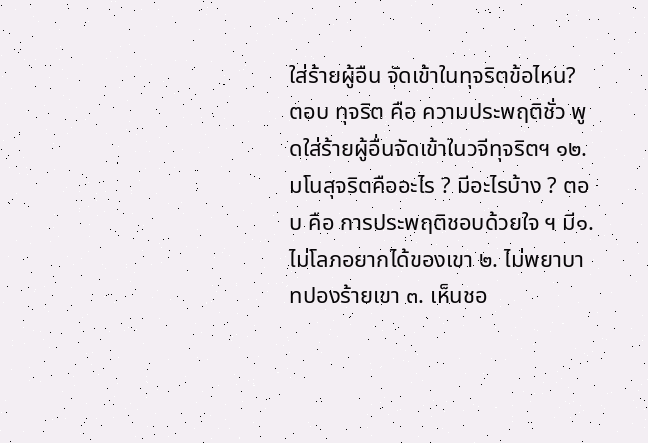ใส่ร้ายผู้อืน จัดเข้าในทุจริตข้อไหน? ตอบ ทุจริต คือ ความประพฤติชั่ว พูดใส่ร้ายผู้อื่นจัดเข้าในวจีทุจริตฯ ๑๒. มโนสุจริตคืออะไร ? มีอะไรบ้าง ? ตอบ คือ การประพฤติชอบด้วยใจ ฯ มี๑. ไม่โลภอยากได้ของเขา ๒. ไม่พยาบาทปองร้ายเขา ๓. เห็นชอ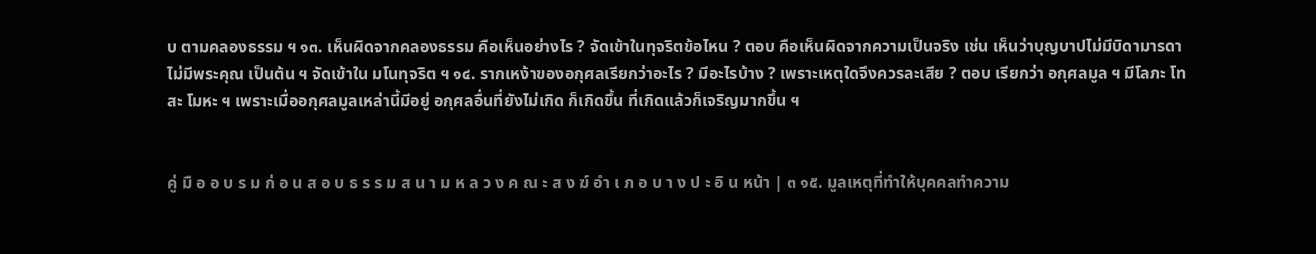บ ตามคลองธรรม ฯ ๑๓. เห็นผิดจากคลองธรรม คือเห็นอย่างไร ? จัดเข้าในทุจริตข้อไหน ? ตอบ คือเห็นผิดจากความเป็นจริง เช่น เห็นว่าบุญบาปไม่มีบิดามารดาไม่มีพระคุณ เป็นต้น ฯ จัดเข้าใน มโนทุจริต ฯ ๑๔. รากเหง้าของอกุศลเรียกว่าอะไร ? มีอะไรบ้าง ? เพราะเหตุใดจึงควรละเสีย ? ตอบ เรียกว่า อกุศลมูล ฯ มีโลภะ โทสะ โมหะ ฯ เพราะเมื่ออกุศลมูลเหล่านี้มีอยู่ อกุศลอื่นที่ยังไม่เกิด ก็เกิดขึ้น ที่เกิดแล้วก็เจริญมากขึ้น ฯ


คู่ มื อ อ บ ร ม ก่ อ น ส อ บ ธ ร ร ม ส น า ม ห ล ว ง ค ณ ะ ส ง ฆ์ อํา เ ภ อ บ า ง ป ะ อิ น หน้า | ๓ ๑๕. มูลเหตุที่ทําให้บุคคลทําความ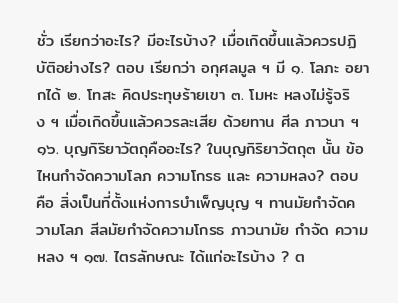ชั่ว เรียกว่าอะไร? มีอะไรบ้าง? เมื่อเกิดขึ้นแล้วควรปฏิบัติอย่างไร? ตอบ เรียกว่า อกุศลมูล ฯ มี ๑. โลภะ อยากได้ ๒. โทสะ คิดประทุษร้ายเขา ๓. โมหะ หลงไม่รู้จริง ฯ เมื่อเกิดขึ้นแล้วควรละเสีย ด้วยทาน ศีล ภาวนา ฯ ๑๖. บุญกิริยาวัตถุคืออะไร? ในบุญกิริยาวัตถุ๓ นั้น ข้อไหนกําจัดความโลภ ความโกรธ และ ความหลง? ตอบ คือ สิ่งเป็นที่ตั้งแห่งการบําเพ็ญบุญ ฯ ทานมัยกําจัดความโลภ สีลมัยกําจัดความโกรธ ภาวนามัย กําจัด ความหลง ฯ ๑๗. ไตรลักษณะ ได้แก่อะไรบ้าง ? ต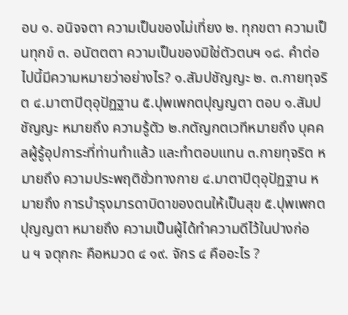อบ ๑. อนิจจตา ความเป็นของไม่เที่ยง ๒. ทุกขตา ความเป็นทุกข์ ๓. อนัตตตา ความเป็นของมิใช่ตัวตนฯ ๑๘. คําต่อไปนี้มีความหมายว่าอย่างไร? ๑.สัมปชัญญะ ๒. ๓.กายทุจริต ๔.มาตาปิตุอุปัฏฐาน ๕.ปุพเพกตปุญญตา ตอบ ๑.สัมปชัญญะ หมายถึง ความรู้ตัว ๒.กตัญกตเวทีหมายถึง บุคคลผู้รู้อุปการะที่ท่านทําแล้ว และทําตอบแทน ๓.กายทุจริต หมายถึง ความประพฤติชั่วทางกาย ๔.มาตาปิตุอุปัฏฐาน หมายถึง การบํารุงมารดาบิดาของตนให้เป็นสุข ๕.ปุพเพกตปุญญตา หมายถึง ความเป็นผู้ได้ทําความดีไว้ในปางก่อน ฯ จตุกกะ คือหมวด ๔ ๑๙. จักร ๔ คืออะไร ?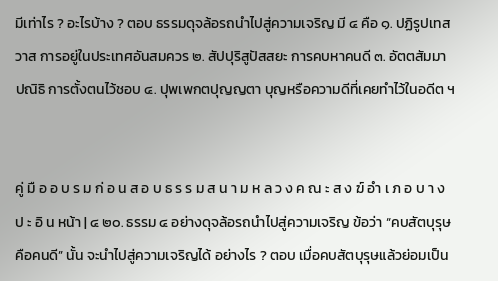มีเท่าไร ? อะไรบ้าง ? ตอบ ธรรมดุจล้อรถนําไปสู่ความเจริญ มี ๔ คือ ๑. ปฏิรูปเทสวาส การอยู่ในประเทศอันสมควร ๒. สัปปุริสูปัสสยะ การคบหาคนดี ๓. อัตตสัมมาปณิธิ การตั้งตนไว้ชอบ ๔. ปุพเพกตปุญญตา บุญหรือความดีที่เคยทําไว้ในอดีต ฯ


คู่ มื อ อ บ ร ม ก่ อ น ส อ บ ธ ร ร ม ส น า ม ห ล ว ง ค ณ ะ ส ง ฆ์ อํา เ ภ อ บ า ง ป ะ อิ น หน้า | ๔ ๒๐. ธรรม ๔ อย่างดุจล้อรถนําไปสู่ความเจริญ ข้อว่า “คบสัตบุรุษ คือคนดี” นั้น จะนําไปสู่ความเจริญได้ อย่างไร ? ตอบ เมื่อคบสัตบุรุษแล้วย่อมเป็น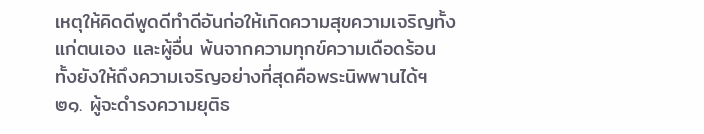เหตุให้คิดดีพูดดีทําดีอันก่อให้เกิดความสุขความเจริญทั้งแก่ตนเอง และผู้อื่น พ้นจากความทุกข์ความเดือดร้อน ทั้งยังให้ถึงความเจริญอย่างที่สุดคือพระนิพพานได้ฯ ๒๑. ผู้จะดํารงความยุติธ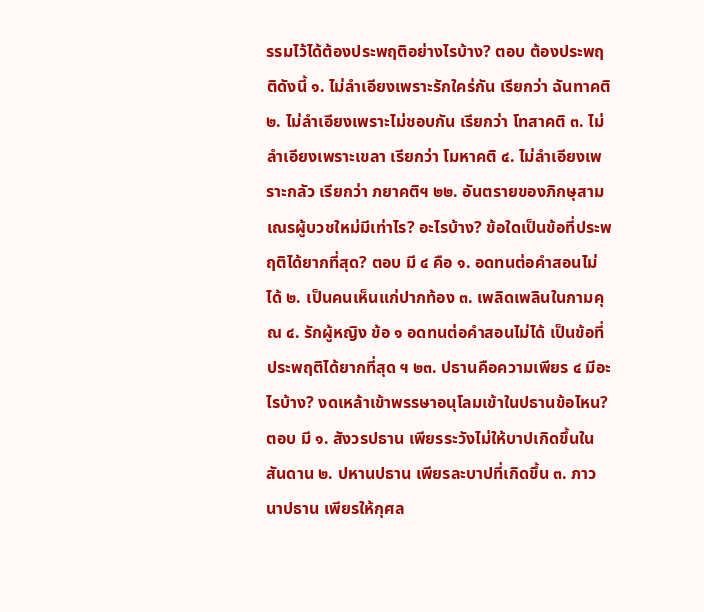รรมไว้ได้ต้องประพฤติอย่างไรบ้าง? ตอบ ต้องประพฤติดังนี้ ๑. ไม่ลําเอียงเพราะรักใคร่กัน เรียกว่า ฉันทาคติ ๒. ไม่ลําเอียงเพราะไม่ชอบกัน เรียกว่า โทสาคติ ๓. ไม่ลําเอียงเพราะเขลา เรียกว่า โมหาคติ ๔. ไม่ลําเอียงเพราะกลัว เรียกว่า ภยาคติฯ ๒๒. อันตรายของภิกษุสามเณรผู้บวชใหม่มีเท่าไร? อะไรบ้าง? ข้อใดเป็นข้อที่ประพฤติได้ยากที่สุด? ตอบ มี ๔ คือ ๑. อดทนต่อคําสอนไม่ได้ ๒. เป็นคนเห็นแก่ปากท้อง ๓. เพลิดเพลินในกามคุณ ๔. รักผู้หญิง ข้อ ๑ อดทนต่อคําสอนไม่ได้ เป็นข้อที่ประพฤติได้ยากที่สุด ฯ ๒๓. ปธานคือความเพียร ๔ มีอะไรบ้าง? งดเหล้าเข้าพรรษาอนุโลมเข้าในปธานข้อไหน? ตอบ มี ๑. สังวรปธาน เพียรระวังไม่ให้บาปเกิดขึ้นในสันดาน ๒. ปหานปธาน เพียรละบาปที่เกิดขึ้น ๓. ภาวนาปธาน เพียรให้กุศล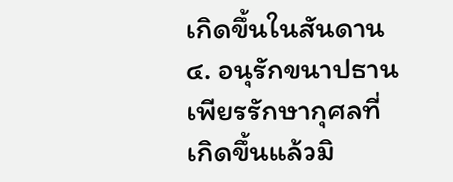เกิดขึ้นในสันดาน ๔. อนุรักขนาปธาน เพียรรักษากุศลที่เกิดขึ้นแล้วมิ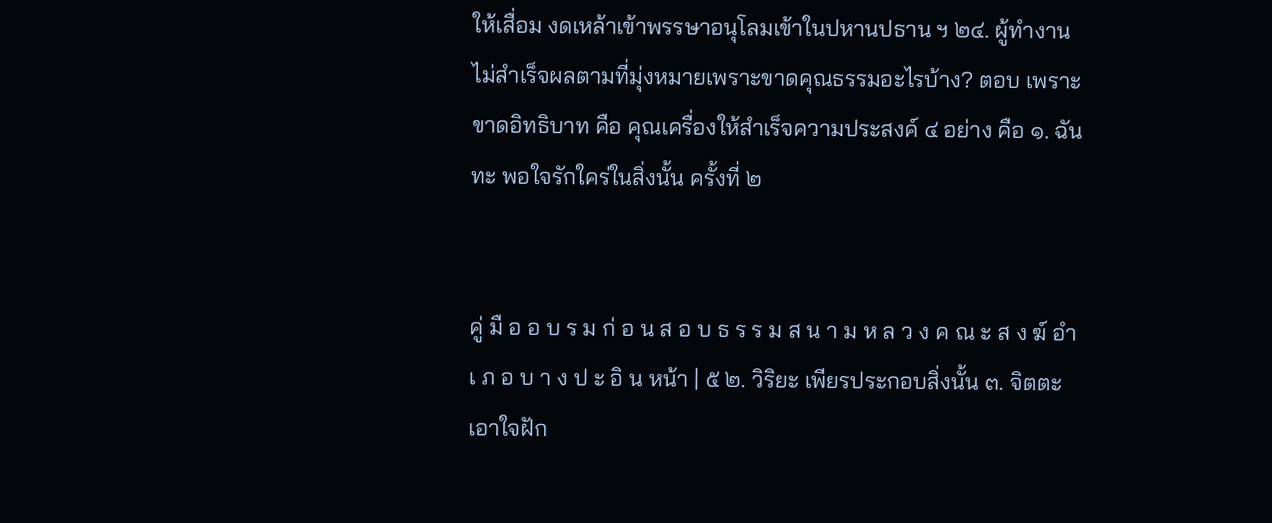ให้เสื่อม งดเหล้าเข้าพรรษาอนุโลมเข้าในปหานปธาน ฯ ๒๔. ผู้ทํางานไม่สําเร็จผลตามที่มุ่งหมายเพราะขาดคุณธรรมอะไรบ้าง? ตอบ เพราะขาดอิทธิบาท คือ คุณเครื่องให้สําเร็จความประสงค์ ๔ อย่าง คือ ๑. ฉันทะ พอใจรักใคร่ในสิ่งนั้น ครั้งที่ ๒


คู่ มื อ อ บ ร ม ก่ อ น ส อ บ ธ ร ร ม ส น า ม ห ล ว ง ค ณ ะ ส ง ฆ์ อํา เ ภ อ บ า ง ป ะ อิ น หน้า | ๕ ๒. วิริยะ เพียรประกอบสิ่งนั้น ๓. จิตตะ เอาใจฝัก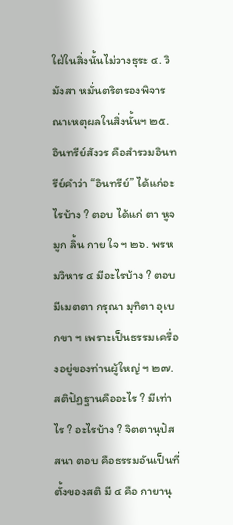ใฝ่ในสิ่งนั้นไม่วางธุระ ๔. วิมังสา หมั่นตริตรองพิจารณาเหตุผลในสิ่งนั้นฯ ๒๕. อินทรีย์สังวร คือสํารวมอินทรีย์คําว่า “อินทรีย์” ได้แก่อะไรบ้าง ? ตอบ ได้แก่ ตา หูจมูก ลิ้น กาย ใจ ฯ ๒๖. พรหมวิหาร ๔ มีอะไรบ้าง ? ตอบ มีเมตตา กรุณา มุทิตา อุเบกขา ฯ เพราะเป็นธรรมเครื่องอยู่ของท่านผู้ใหญ่ ฯ ๒๗. สติปัฏฐานคืออะไร ? มีเท่าไร ? อะไรบ้าง ? จิตตานุปัสสนา ตอบ คือธรรมอันเป็นที่ตั้งของสติ มี ๔ คือ กายานุ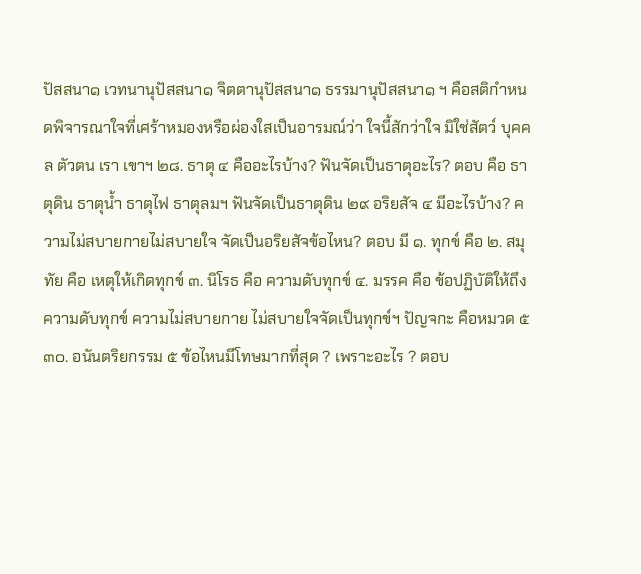ปัสสนา๑ เวทนานุปัสสนา๑ จิตตานุปัสสนา๑ ธรรมานุปัสสนา๑ ฯ คือสติกําหนดพิจารณาใจที่เศร้าหมองหรือผ่องใสเป็นอารมณ์ว่า ใจนี้สักว่าใจ มิใช่สัตว์ บุคคล ตัวตน เรา เขาฯ ๒๘. ธาตุ ๔ คืออะไรบ้าง? ฟันจัดเป็นธาตุอะไร? ตอบ คือ ธาตุดิน ธาตุนํ้า ธาตุไฟ ธาตุลมฯ ฟันจัดเป็นธาตุดิน ๒๙ อริยสัจ ๔ มีอะไรบ้าง? ความไม่สบายกายไม่สบายใจ จัดเป็นอริยสัจข้อไหน? ตอบ มี ๑. ทุกข์ คือ ๒. สมุทัย คือ เหตุให้เกิดทุกข์ ๓. นิโรธ คือ ความดับทุกข์ ๔. มรรค คือ ข้อปฏิบัติให้ถึงความดับทุกข์ ความไม่สบายกาย ไม่สบายใจจัดเป็นทุกข์ฯ ปัญจกะ คือหมวด ๕ ๓๐. อนันตริยกรรม ๕ ข้อไหนมีโทษมากที่สุด ? เพราะอะไร ? ตอบ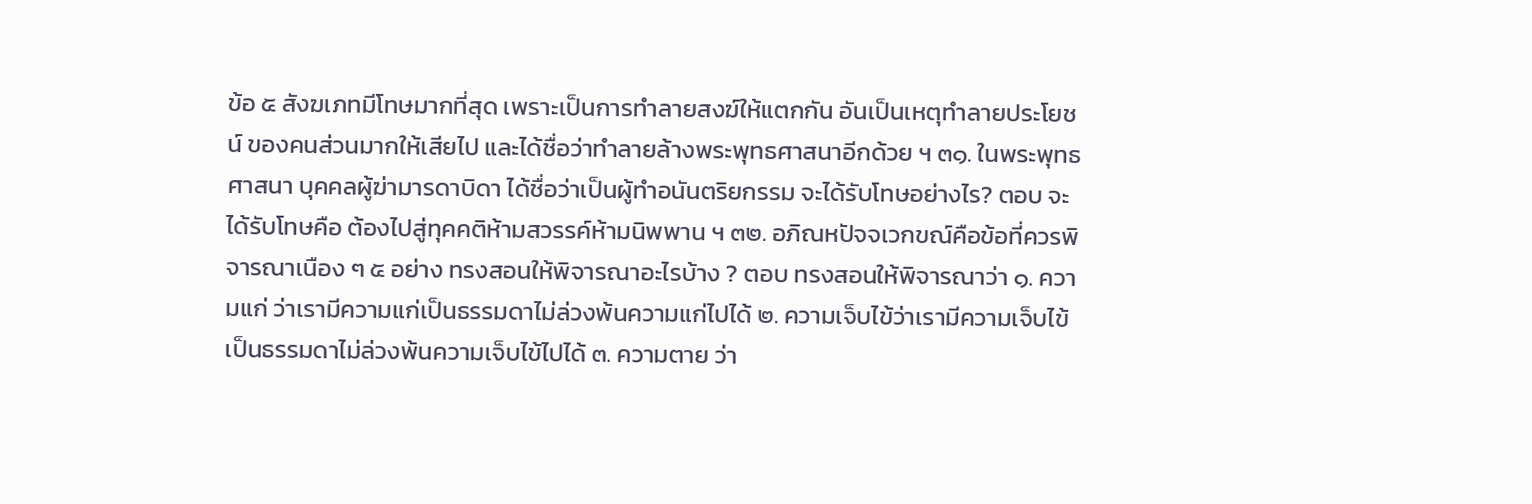ข้อ ๕ สังฆเภทมีโทษมากที่สุด เพราะเป็นการทําลายสงฆ์ให้แตกกัน อันเป็นเหตุทําลายประโยชน์ ของคนส่วนมากให้เสียไป และได้ชื่อว่าทําลายล้างพระพุทธศาสนาอีกด้วย ฯ ๓๑. ในพระพุทธศาสนา บุคคลผู้ฆ่ามารดาบิดา ได้ชื่อว่าเป็นผู้ทําอนันตริยกรรม จะได้รับโทษอย่างไร? ตอบ จะได้รับโทษคือ ต้องไปสู่ทุคคติห้ามสวรรค์ห้ามนิพพาน ฯ ๓๒. อภิณหปัจจเวกขณ์คือข้อที่ควรพิจารณาเนือง ๆ ๕ อย่าง ทรงสอนให้พิจารณาอะไรบ้าง ? ตอบ ทรงสอนให้พิจารณาว่า ๑. ความแก่ ว่าเรามีความแก่เป็นธรรมดาไม่ล่วงพ้นความแก่ไปได้ ๒. ความเจ็บไข้ว่าเรามีความเจ็บไข้เป็นธรรมดาไม่ล่วงพ้นความเจ็บไข้ไปได้ ๓. ความตาย ว่า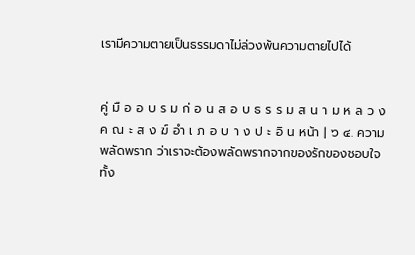เรามีความตายเป็นธรรมดาไม่ล่วงพ้นความตายไปได้


คู่ มื อ อ บ ร ม ก่ อ น ส อ บ ธ ร ร ม ส น า ม ห ล ว ง ค ณ ะ ส ง ฆ์ อํา เ ภ อ บ า ง ป ะ อิ น หน้า | ๖ ๔. ความพลัดพราก ว่าเราจะต้องพลัดพรากจากของรักของชอบใจทั้ง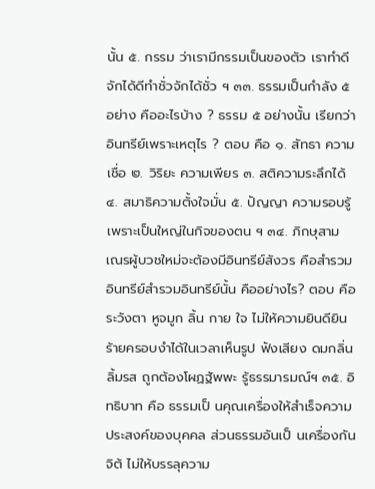นั้น ๕. กรรม ว่าเรามีกรรมเป็นของตัว เราทําดีจักได้ดีทําชั่วจักได้ชั่ว ฯ ๓๓. ธรรมเป็นกําลัง ๕ อย่าง คืออะไรบ้าง ? ธรรม ๕ อย่างนั้น เรียกว่าอินทรีย์เพราะเหตุไร ? ตอบ คือ ๑. สัทธา ความเชื่อ ๒. วิริยะ ความเพียร ๓. สติความระลึกได้ ๔. สมาธิความตั้งใจมั่น ๕. ปัญญา ความรอบรู้ เพราะเป็นใหญ่ในกิจของตน ฯ ๓๔. ภิกษุสามเณรผู้บวชใหม่จะต้องมีอินทรีย์สังวร คือสํารวมอินทรีย์สํารวมอินทรีย์นั้น คืออย่างไร? ตอบ คือระวังตา หูจมูก ลิ้น กาย ใจ ไม่ให้ความยินดียินร้ายครอบงําได้ในเวลาเห็นรูป ฟังเสียง ดมกลิ่น ลิ้มรส ถูกต้องโผฏฐัพพะ รู้ธรรมารมณ์ฯ ๓๕. อิทธิบาท คือ ธรรมเป็ นคุณเครื่องให้สําเร็จความประสงค์ของบุคคล ส่วนธรรมอันเป็ นเครื่องกันจิต้ ไม่ให้บรรลุความ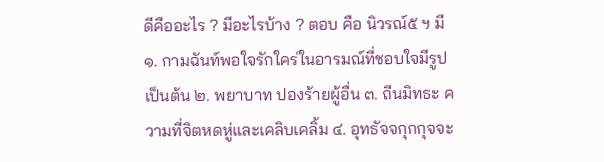ดีคืออะไร ? มีอะไรบ้าง ? ตอบ คือ นิวรณ์๕ ฯ มี ๑. กามฉันท์พอใจรักใคร่ในอารมณ์ที่ชอบใจมีรูปเป็นต้น ๒. พยาบาท ปองร้ายผู้อื่น ๓. ถีนมิทธะ ความที่จิตหดหู่และเคลิบเคลิ้ม ๔. อุทธัจจกุกกุจจะ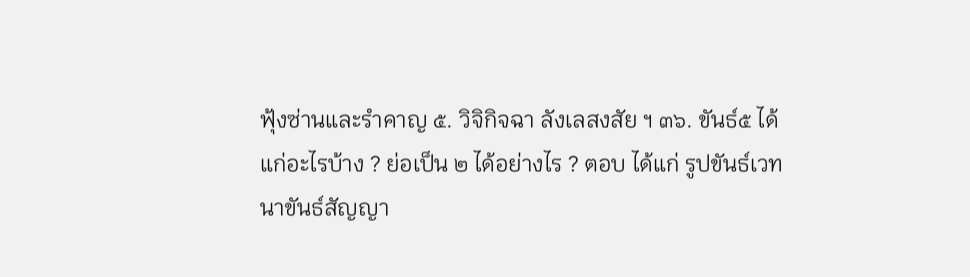ฟุ้งซ่านและรําคาญ ๕. วิจิกิจฉา ลังเลสงสัย ฯ ๓๖. ขันธ์๕ ได้แก่อะไรบ้าง ? ย่อเป็น ๒ ได้อย่างไร ? ตอบ ได้แก่ รูปขันธ์เวทนาขันธ์สัญญา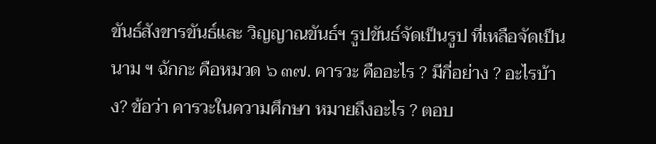ขันธ์สังขารขันธ์และ วิญญาณขันธ์ฯ รูปขันธ์จัดเป็นรูป ที่เหลือจัดเป็นนาม ฯ ฉักกะ คือหมวด ๖ ๓๗. คารวะ คืออะไร ? มีกี่อย่าง ? อะไรบ้าง? ข้อว่า คารวะในความศึกษา หมายถึงอะไร ? ตอบ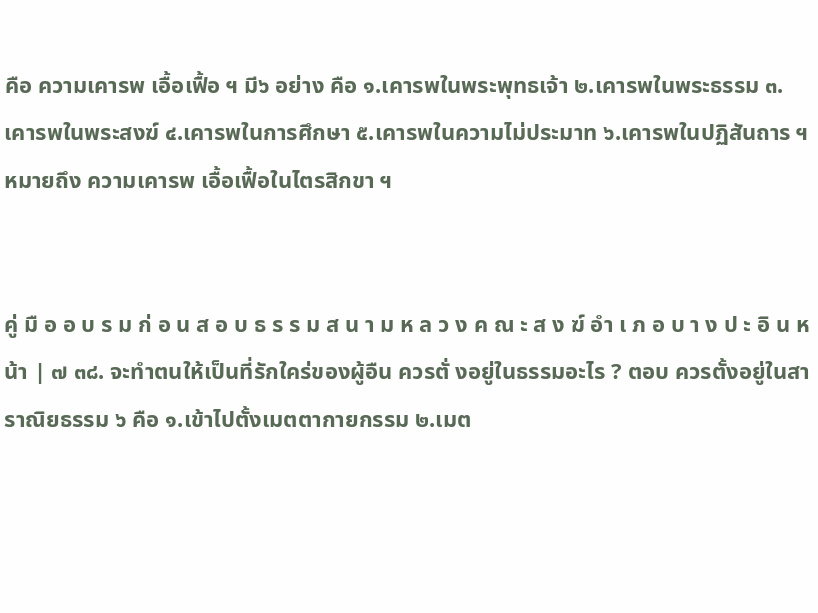คือ ความเคารพ เอื้อเฟื้อ ฯ มี๖ อย่าง คือ ๑.เคารพในพระพุทธเจ้า ๒.เคารพในพระธรรม ๓.เคารพในพระสงฆ์ ๔.เคารพในการศึกษา ๕.เคารพในความไม่ประมาท ๖.เคารพในปฏิสันถาร ฯ หมายถึง ความเคารพ เอื้อเฟื้อในไตรสิกขา ฯ


คู่ มื อ อ บ ร ม ก่ อ น ส อ บ ธ ร ร ม ส น า ม ห ล ว ง ค ณ ะ ส ง ฆ์ อํา เ ภ อ บ า ง ป ะ อิ น หน้า | ๗ ๓๘. จะทําตนให้เป็นที่รักใคร่ของผู้อืน ควรตั่ งอยู่ในธรรมอะไร ? ตอบ ควรตั้งอยู่ในสาราณิยธรรม ๖ คือ ๑.เข้าไปตั้งเมตตากายกรรม ๒.เมต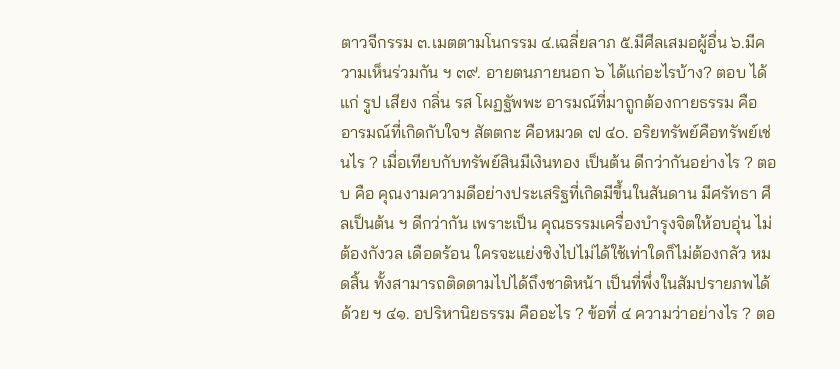ตาวจีกรรม ๓.เมตตามโนกรรม ๔.เฉลี่ยลาภ ๕.มีศีลเสมอผู้อื่น ๖.มีความเห็นร่วมกัน ฯ ๓๙. อายตนภายนอก ๖ ได้แก่อะไรบ้าง? ตอบ ได้แก่ รูป เสียง กลิ่น รส โผฏฐัพพะ อารมณ์ที่มาถูกต้องกายธรรม คือ อารมณ์ที่เกิดกับใจฯ สัตตกะ คือหมวด ๗ ๔๐. อริยทรัพย์คือทรัพย์เช่นไร ? เมื่อเทียบกับทรัพย์สินมีเงินทอง เป็นต้น ดีกว่ากันอย่างไร ? ตอบ คือ คุณงามความดีอย่างประเสริฐที่เกิดมีขึ้นในสันดาน มีศรัทธา ศีลเป็นต้น ฯ ดีกว่ากัน เพราะเป็น คุณธรรมเครื่องบํารุงจิตให้อบอุ่น ไม่ต้องกังวล เดือดร้อน ใครจะแย่งชิงไปไม่ได้ใช้เท่าใดก็ไม่ต้องกลัว หมดสิ้น ทั้งสามารถติดตามไปได้ถึงชาติหน้า เป็นที่พึ่งในสัมปรายภพได้ด้วย ฯ ๔๑. อปริหานิยธรรม คืออะไร ? ข้อที่ ๔ ความว่าอย่างไร ? ตอ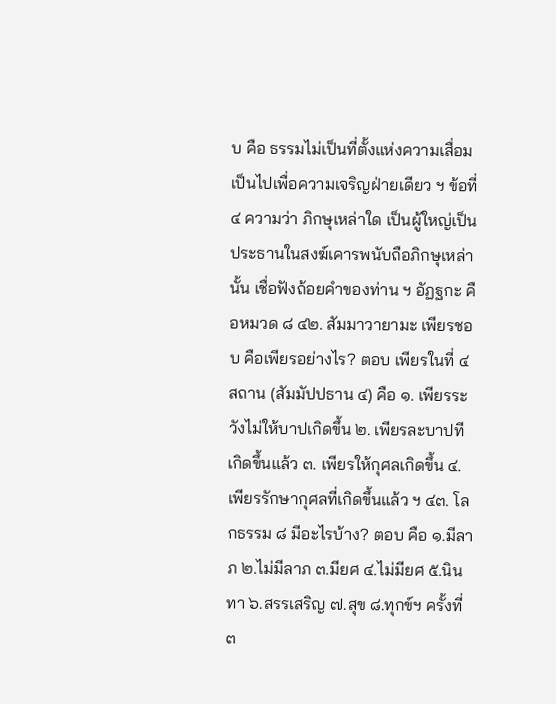บ คือ ธรรมไม่เป็นที่ตั้งแห่งความเสื่อม เป็นไปเพื่อความเจริญฝ่ายเดียว ฯ ข้อที่ ๔ ความว่า ภิกษุเหล่าใด เป็นผู้ใหญ่เป็นประธานในสงฆ์เคารพนับถือภิกษุเหล่านั้น เชื่อฟังถ้อยคําของท่าน ฯ อัฏฐกะ คือหมวด ๘ ๔๒. สัมมาวายามะ เพียรชอบ คือเพียรอย่างไร? ตอบ เพียรในที่ ๔ สถาน (สัมมัปปธาน ๔) คือ ๑. เพียรระวังไม่ให้บาปเกิดขึ้น ๒. เพียรละบาปทีเกิดขึ้นแล้ว ๓. เพียรให้กุศลเกิดขึ้น ๔. เพียรรักษากุศลที่เกิดขึ้นแล้ว ฯ ๔๓. โลกธรรม ๘ มีอะไรบ้าง? ตอบ คือ ๑.มีลาภ ๒.ไม่มีลาภ ๓.มียศ ๔.ไม่มียศ ๕.นินทา ๖.สรรเสริญ ๗.สุข ๘.ทุกข์ฯ ครั้งที่ ๓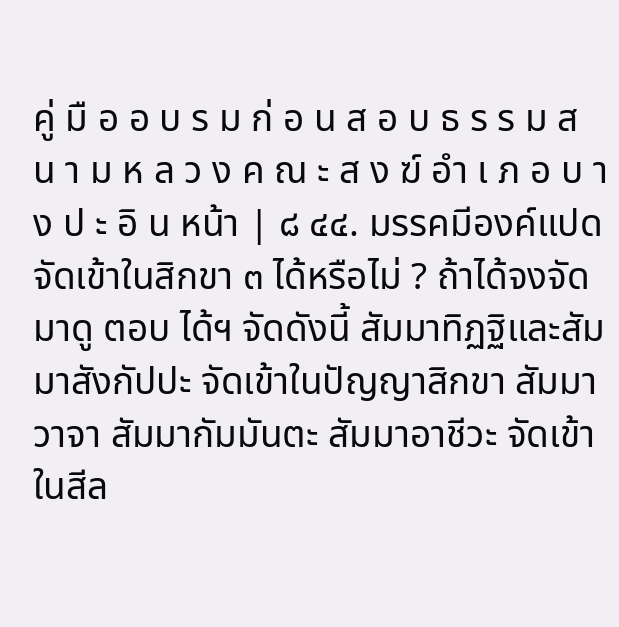คู่ มื อ อ บ ร ม ก่ อ น ส อ บ ธ ร ร ม ส น า ม ห ล ว ง ค ณ ะ ส ง ฆ์ อํา เ ภ อ บ า ง ป ะ อิ น หน้า | ๘ ๔๔. มรรคมีองค์แปดจัดเข้าในสิกขา ๓ ได้หรือไม่ ? ถ้าได้จงจัดมาดู ตอบ ได้ฯ จัดดังนี้ สัมมาทิฏฐิและสัมมาสังกัปปะ จัดเข้าในปัญญาสิกขา สัมมาวาจา สัมมากัมมันตะ สัมมาอาชีวะ จัดเข้าในสีล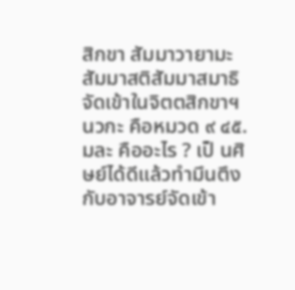สิกขา สัมมาวายามะ สัมมาสติสัมมาสมาธิ จัดเข้าในจิตตสิกขาฯ นวกะ คือหมวด ๙ ๔๕. มละ คืออะไร ? เป็ นศิษย์ได้ดีแล้วทํามึนตึงกับอาจารย์จัดเข้า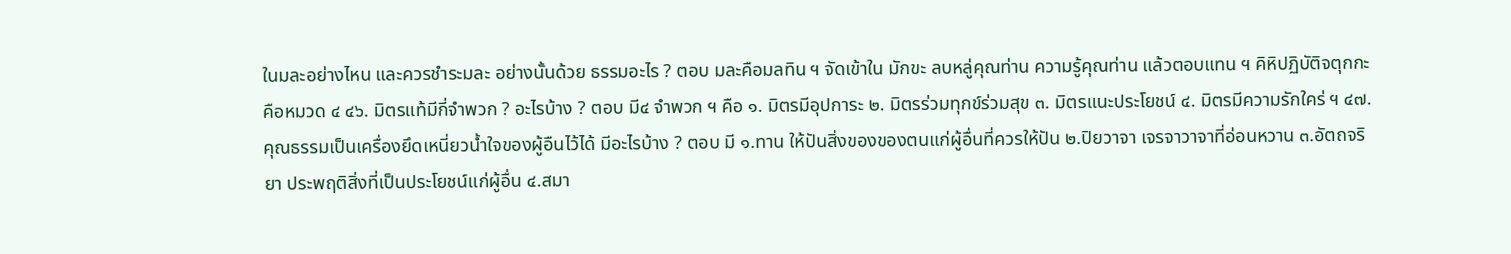ในมละอย่างไหน และควรชําระมละ อย่างนั้นด้วย ธรรมอะไร ? ตอบ มละคือมลทิน ฯ จัดเข้าใน มักขะ ลบหลู่คุณท่าน ความรู้คุณท่าน แล้วตอบแทน ฯ คิหิปฏิบัติจตุกกะ คือหมวด ๔ ๔๖. มิตรแท้มีกี่จําพวก ? อะไรบ้าง ? ตอบ มี๔ จําพวก ฯ คือ ๑. มิตรมีอุปการะ ๒. มิตรร่วมทุกข์ร่วมสุข ๓. มิตรแนะประโยชน์ ๔. มิตรมีความรักใคร่ ฯ ๔๗. คุณธรรมเป็นเครื่องยึดเหนี่ยวนํ้าใจของผู้อืนไว้ได้ มีอะไรบ้าง ? ตอบ มี ๑.ทาน ให้ปันสิ่งของของตนแก่ผู้อื่นที่ควรให้ปัน ๒.ปิยวาจา เจรจาวาจาที่อ่อนหวาน ๓.อัตถจริยา ประพฤติสิ่งที่เป็นประโยชน์แก่ผู้อื่น ๔.สมา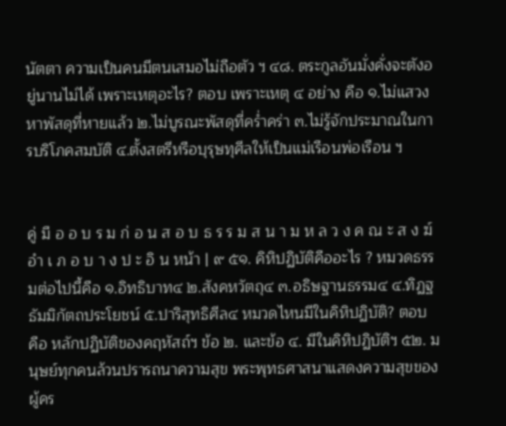นัตตา ความเป็นคนมีตนเสมอไม่ถือตัว ฯ ๔๘. ตระกูลอันมั่งคั่งจะตังอยู่นานไม่ได้ เพราะเหตุอะไร? ตอบ เพราะเหตุ ๔ อย่าง คือ ๑.ไม่แสวงหาพัสดุที่หายแล้ว ๒.ไม่บูรณะพัสดุที่ครํ่าคร่า ๓.ไม่รู้จักประมาณในการบริโภคสมบัติ ๔.ตั้งสตรีหรือบุรุษทุศีลให้เป็นแม่เรือนพ่อเรือน ฯ


คู่ มื อ อ บ ร ม ก่ อ น ส อ บ ธ ร ร ม ส น า ม ห ล ว ง ค ณ ะ ส ง ฆ์ อํา เ ภ อ บ า ง ป ะ อิ น หน้า | ๙ ๕๑. คิหิปฏิบัติคืออะไร ? หมวดธรรมต่อไปนี้คือ ๑.อิทธิบาท๔ ๒.สังคหวัตถุ๔ ๓.อธิษฐานธรรม๔ ๔.ทิฏฐธัมมิกัตถประโยชน์ ๕.ปาริสุทธิศีล๔ หมวดไหนมีในคิหิปฏิบัติ? ตอบ คือ หลักปฏิบัติของคฤหัสถ์ฯ ข้อ ๒. และข้อ ๔. มีในคิหิปฏิบัติฯ ๕๒. มนุษย์ทุกคนล้วนปรารถนาความสุข พระพุทธศาสนาแสดงความสุขของผู้คร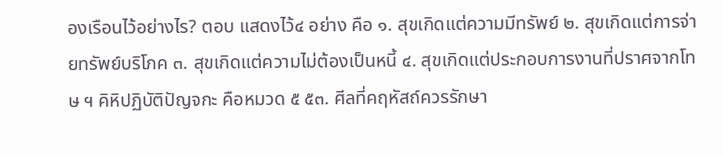องเรือนไว้อย่างไร? ตอบ แสดงไว้๔ อย่าง คือ ๑. สุขเกิดแต่ความมีทรัพย์ ๒. สุขเกิดแต่การจ่ายทรัพย์บริโภค ๓. สุขเกิดแต่ความไม่ต้องเป็นหนี้ ๔. สุขเกิดแต่ประกอบการงานที่ปราศจากโทษ ฯ คิหิปฏิบัติปัญจกะ คือหมวด ๕ ๕๓. ศีลที่คฤหัสถ์ควรรักษา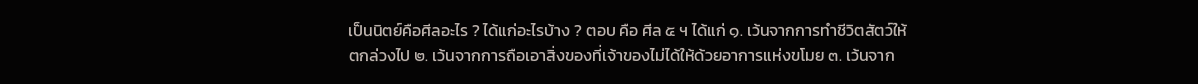เป็นนิตย์คือศีลอะไร ? ได้แก่อะไรบ้าง ? ตอบ คือ ศีล ๕ ฯ ได้แก่ ๑. เว้นจากการทําชีวิตสัตว์ให้ตกล่วงไป ๒. เว้นจากการถือเอาสิ่งของที่เจ้าของไม่ได้ให้ด้วยอาการแห่งขโมย ๓. เว้นจาก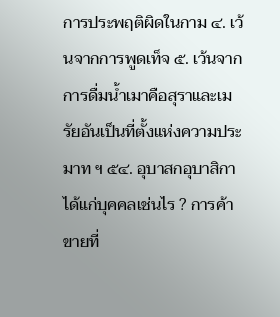การประพฤติผิดในกาม ๔. เว้นจากการพูดเท็จ ๕. เว้นจากการดื่มนํ้าเมาคือสุราและเมรัยอันเป็นที่ตั้งแห่งความประมาท ฯ ๕๔. อุบาสกอุบาสิกา ได้แก่บุคคลเช่นไร ? การค้าขายที่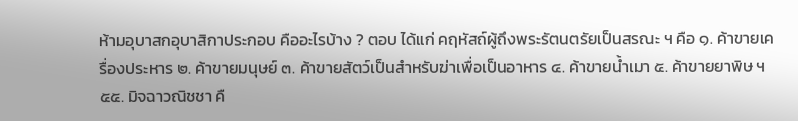ห้ามอุบาสกอุบาสิกาประกอบ คืออะไรบ้าง ? ตอบ ได้แก่ คฤหัสถ์ผู้ถึงพระรัตนตรัยเป็นสรณะ ฯ คือ ๑. ค้าขายเครื่องประหาร ๒. ค้าขายมนุษย์ ๓. ค้าขายสัตว์เป็นสําหรับฆ่าเพื่อเป็นอาหาร ๔. ค้าขายนํ้าเมา ๕. ค้าขายยาพิษ ฯ ๕๕. มิจฉาวณิชชา คื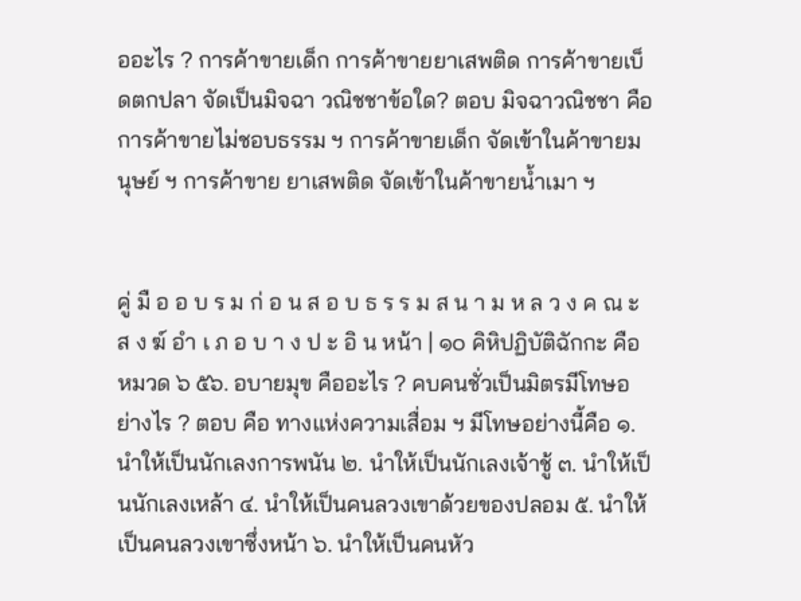ออะไร ? การค้าขายเด็ก การค้าขายยาเสพติด การค้าขายเบ็ดตกปลา จัดเป็นมิจฉา วณิชชาข้อใด? ตอบ มิจฉาวณิชชา คือการค้าขายไม่ชอบธรรม ฯ การค้าขายเด็ก จัดเข้าในค้าขายมนุษย์ ฯ การค้าขาย ยาเสพติด จัดเข้าในค้าขายนํ้าเมา ฯ


คู่ มื อ อ บ ร ม ก่ อ น ส อ บ ธ ร ร ม ส น า ม ห ล ว ง ค ณ ะ ส ง ฆ์ อํา เ ภ อ บ า ง ป ะ อิ น หน้า | ๑๐ คิหิปฏิบัติฉักกะ คือหมวด ๖ ๕๖. อบายมุข คืออะไร ? คบคนชั่วเป็นมิตรมีโทษอย่างไร ? ตอบ คือ ทางแห่งความเสื่อม ฯ มีโทษอย่างนี้คือ ๑. นําให้เป็นนักเลงการพนัน ๒. นําให้เป็นนักเลงเจ้าชู้ ๓. นําให้เป็นนักเลงเหล้า ๔. นําให้เป็นคนลวงเขาด้วยของปลอม ๕. นําให้เป็นคนลวงเขาซึ่งหน้า ๖. นําให้เป็นคนหัว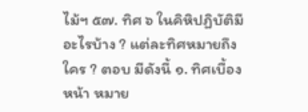ไม้ฯ ๕๗. ทิศ ๖ ในคิหิปฏิบัติมีอะไรบ้าง ? แต่ละทิศหมายถึงใคร ? ตอบ มีดังนี้ ๑. ทิศเบื้องหน้า หมาย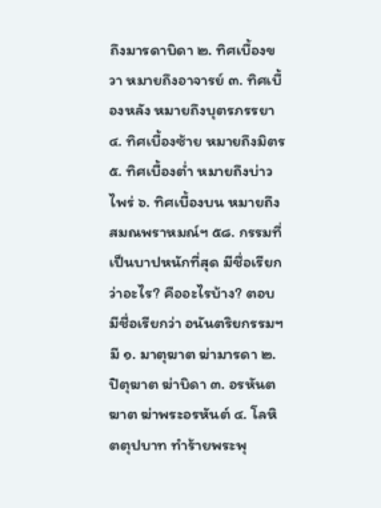ถึงมารดาบิดา ๒. ทิศเบื้องขวา หมายถึงอาจารย์ ๓. ทิศเบื้องหลัง หมายถึงบุตรภรรยา ๔. ทิศเบื้องซ้าย หมายถึงมิตร ๕. ทิศเบื้องตํ่า หมายถึงบ่าวไพร่ ๖. ทิศเบื้องบน หมายถึงสมณพราหมณ์ฯ ๕๘. กรรมที่เป็นบาปหนักที่สุด มีชื่อเรียกว่าอะไร? คืออะไรบ้าง? ตอบ มีชื่อเรียกว่า อนันตริยกรรมฯ มี ๑. มาตุฆาต ฆ่ามารดา ๒. ปิตุฆาต ฆ่าบิดา ๓. อรหันตฆาต ฆ่าพระอรหันต์ ๔. โลหิตตุปบาท ทําร้ายพระพุ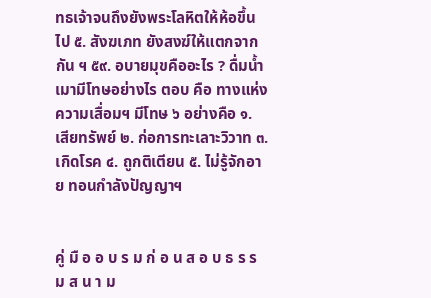ทธเจ้าจนถึงยังพระโลหิตให้ห้อขึ้นไป ๕. สังฆเภท ยังสงฆ์ให้แตกจากกัน ฯ ๕๙. อบายมุขคืออะไร ? ดื่มนํ้าเมามีโทษอย่างไร ตอบ คือ ทางแห่งความเสื่อมฯ มีโทษ ๖ อย่างคือ ๑. เสียทรัพย์ ๒. ก่อการทะเลาะวิวาท ๓. เกิดโรค ๔. ถูกติเตียน ๕. ไม่รู้จักอาย ทอนกําลังปัญญาฯ


คู่ มื อ อ บ ร ม ก่ อ น ส อ บ ธ ร ร ม ส น า ม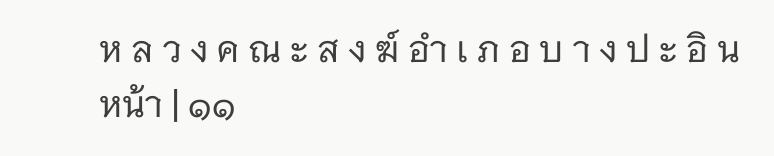ห ล ว ง ค ณ ะ ส ง ฆ์ อํา เ ภ อ บ า ง ป ะ อิ น หน้า | ๑๑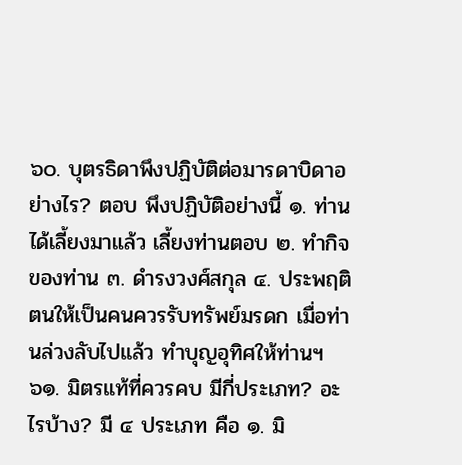๖๐. บุตรธิดาพึงปฏิบัติต่อมารดาบิดาอย่างไร? ตอบ พึงปฏิบัติอย่างนี้ ๑. ท่านได้เลี้ยงมาแล้ว เลี้ยงท่านตอบ ๒. ทํากิจของท่าน ๓. ดํารงวงศ์สกุล ๔. ประพฤติตนให้เป็นคนควรรับทรัพย์มรดก เมื่อท่านล่วงลับไปแล้ว ทําบุญอุทิศให้ท่านฯ ๖๑. มิตรแท้ที่ควรคบ มีกี่ประเภท? อะไรบ้าง? มี ๔ ประเภท คือ ๑. มิ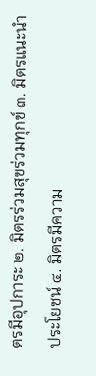ตรมีอุปการะ ๒. มิตรร่วมสุขร่วมทุกข์ ๓. มิตรแนะนําประโยชน์ ๔. มิตรมีความ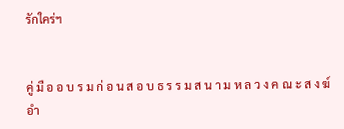รักใคร่ฯ


คู่ มื อ อ บ ร ม ก่ อ น ส อ บ ธ ร ร ม ส น า ม ห ล ว ง ค ณ ะ ส ง ฆ์ อํา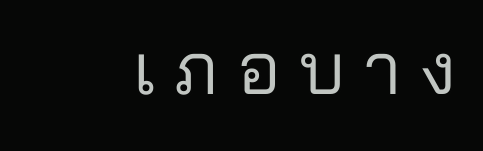เ ภ อ บ า ง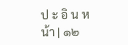ป ะ อิ น หน้า | ๑๒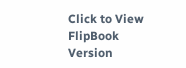Click to View FlipBook Version